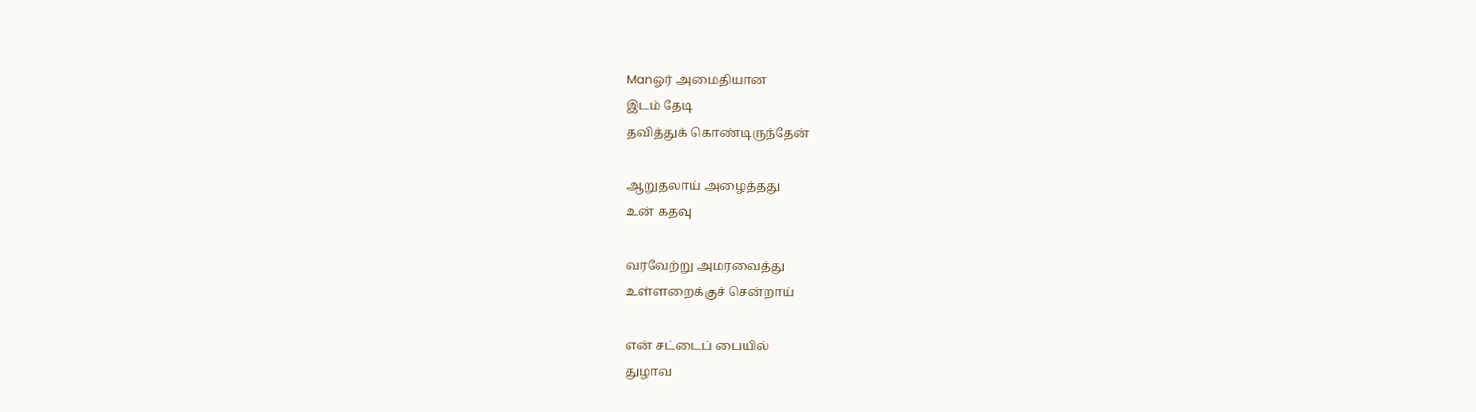Manஓர் அமைதியான
இடம் தேடி
தவித்துக் கொண்டிருந்தேன்

ஆறுதலாய் அழைத்தது
உன் கதவு

வரவேற்று அமரவைத்து
உள்ளறைக்குச் சென்றாய்

என் சட்டைப் பையில்
துழாவ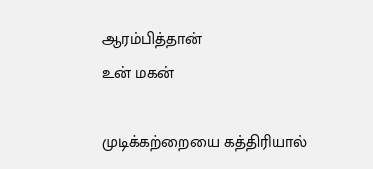ஆரம்பித்தான்
உன் மகன்

முடிக்கற்றையை கத்திரியால்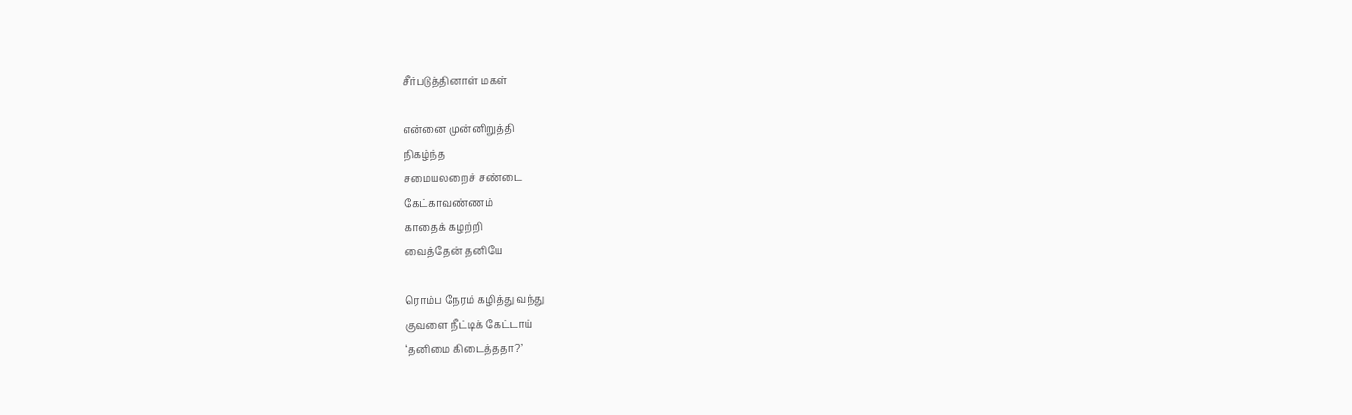சீர்படுத்தினாள் மகள்

என்னை முன்னிறுத்தி
நிகழ்ந்த
சமையலறைச் சண்டை
கேட்காவண்ணம்
காதைக் கழற்றி
வைத்தேன் தனியே

ரொம்ப நேரம் கழித்து வந்து
குவளை நீட்டிக் கேட்டாய்
‘தனிமை கிடைத்ததா?’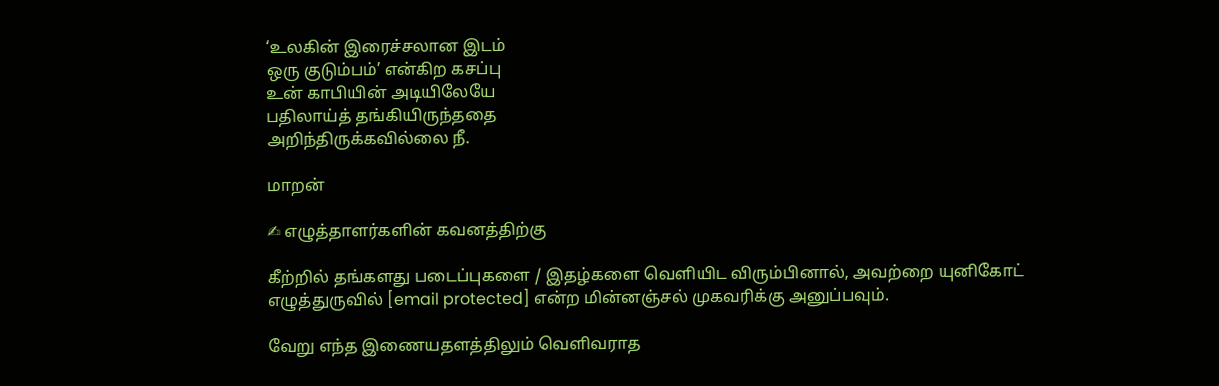‘உலகின் இரைச்சலான இடம்
ஒரு குடும்பம்’ என்கிற கசப்பு
உன் காபியின் அடியிலேயே
பதிலாய்த் தங்கியிருந்ததை
அறிந்திருக்கவில்லை நீ.

மாறன்

✍ எழுத்தாளர்களின் கவனத்திற்கு

கீற்றில் தங்களது படைப்புகளை / இதழ்களை வெளியிட விரும்பினால், அவற்றை யுனிகோட் எழுத்துருவில் [email protected] என்ற மின்னஞ்சல் முகவரிக்கு அனுப்பவும்.

வேறு எந்த இணையதளத்திலும் வெளிவராத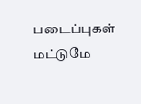படைப்புகள் மட்டுமே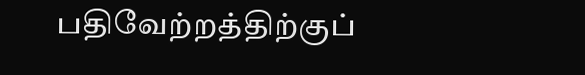பதிவேற்றத்திற்குப்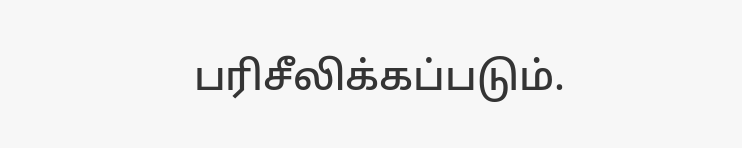பரிசீலிக்கப்படும்.